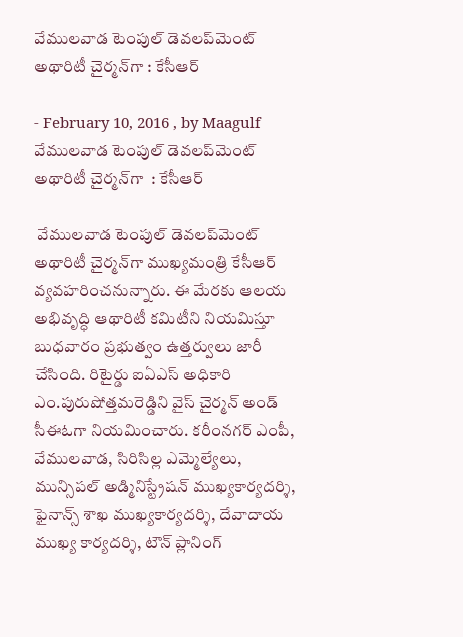వేములవాడ టెంపుల్ డెవలప్‌మెంట్ అథారిటీ చైర్మన్‌గా : కేసీఆర్

- February 10, 2016 , by Maagulf
వేములవాడ టెంపుల్ డెవలప్‌మెంట్ అథారిటీ చైర్మన్‌గా  : కేసీఆర్

 వేములవాడ టెంపుల్ డెవలప్‌మెంట్ అథారిటీ చైర్మన్‌గా ముఖ్యమంత్రి కేసీఆర్ వ్యవహరించనున్నారు. ఈ మేరకు ఆలయ అభివృద్ధి ఆథారిటీ కమిటీని నియమిస్తూ బుధవారం ప్రభుత్వం ఉత్తర్వులు జారీ చేసింది. రిటైర్డు ఐఏఎస్ అధికారి ఎం.పురుషోత్తమరెడ్డిని వైస్ చైర్మన్ అండ్ సీఈఓగా నియమించారు. కరీంనగర్ ఎంపీ, వేములవాడ, సిరిసిల్ల ఎమ్మెల్యేలు, మున్సిపల్ అడ్మినిస్ట్రేషన్ ముఖ్యకార్యదర్శి, ఫైనాన్స్ శాఖ ముఖ్యకార్యదర్శి, దేవాదాయ ముఖ్య కార్యదర్శి, టౌన్ ప్లానింగ్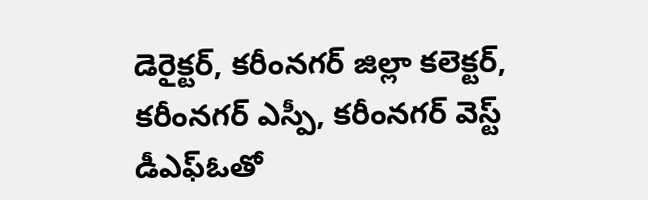డెరైక్టర్, కరీంనగర్ జిల్లా కలెక్టర్, కరీంనగర్ ఎస్పీ, కరీంనగర్ వెస్ట్ డీఎఫ్‌ఓతో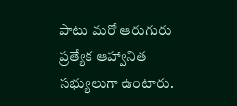పాటు మరో ఆరుగురు ప్రత్యేక ఆహ్వానిత సభ్యులుగా ఉంటారు.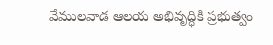వేములవాడ ఆలయ అభివృద్ధికి ప్రభుత్వం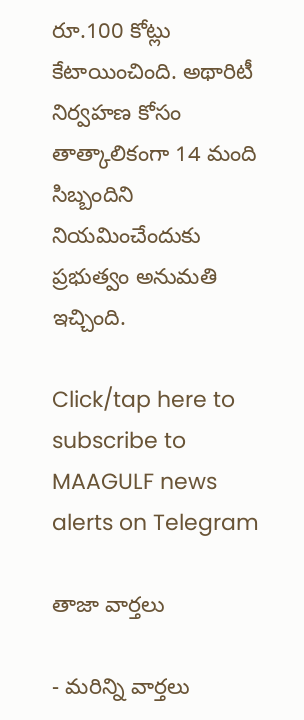రూ.100 కోట్లు కేటాయించింది. అథారిటీ నిర్వహణ కోసం తాత్కాలికంగా 14 మంది సిబ్బందిని నియమించేందుకు ప్రభుత్వం అనుమతి ఇచ్చింది.

Click/tap here to subscribe to MAAGULF news alerts on Telegram

తాజా వార్తలు

- మరిన్ని వార్తలు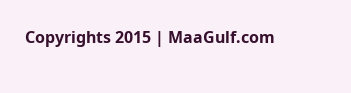Copyrights 2015 | MaaGulf.com